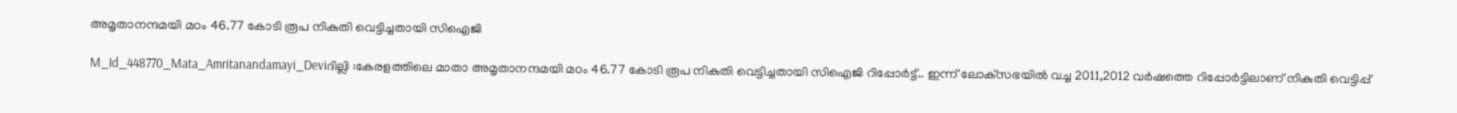അമൃതാനന്ദമയി മഠം 46.77 കോടി രൂപ നികുതി വെട്ടിച്ചതായി സിഐജി

M_Id_448770_Mata_Amritanandamayi_Deviദില്ലി :കേരളത്തിലെ മാതാ അമൃതാനന്ദമയി മഠം 46.77 കോടി രൂപ നികുതി വെട്ടിച്ചതായി സിഐജി റിപ്പോര്‍ട്ട്.. ഇന്ന് ലോക്‌സഭയില്‍ വച്ച 2011,2012 വര്‍ഷത്തെ റിപ്പോര്‍ട്ടിലാണ് നികുതി വെട്ടിപ്പ്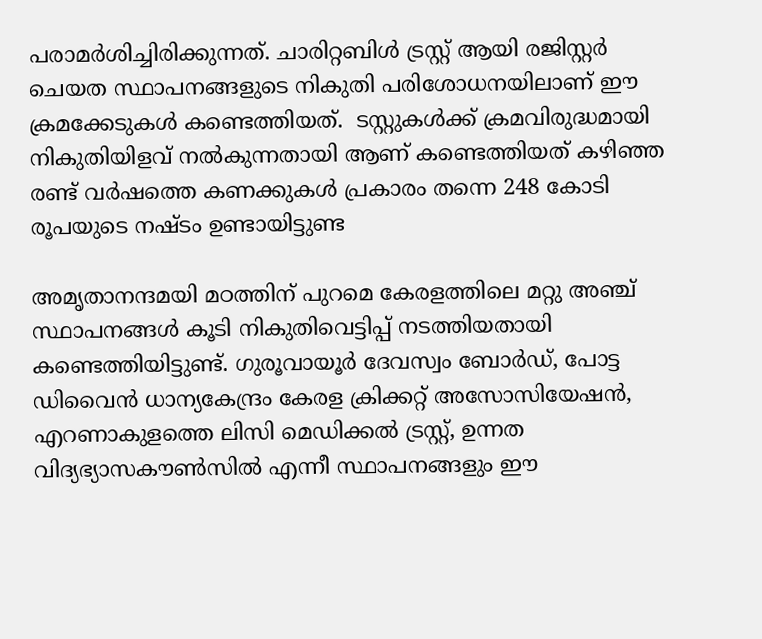പരാമര്‍ശിച്ചിരിക്കുന്നത്. ചാരിറ്റബിള്‍ ട്രസ്റ്റ് ആയി രജിസ്റ്റര്‍ ചെയത സ്ഥാപനങ്ങളുടെ നികുതി പരിശോധനയിലാണ് ഈ ക്രമക്കേടുകള്‍ കണ്ടെത്തിയത്.  ടസ്റ്റുകള്‍ക്ക് ക്രമവിരുദ്ധമായി നികുതിയിളവ് നല്‍കുന്നതായി ആണ് കണ്ടെത്തിയത് കഴിഞ്ഞ രണ്ട് വര്‍ഷത്തെ കണക്കുകള്‍ പ്രകാരം തന്നെ 248 കോടി രൂപയുടെ നഷ്ടം ഉണ്ടായിട്ടുണ്ട

അമൃതാനന്ദമയി മഠത്തിന് പുറമെ കേരളത്തിലെ മറ്റു അഞ്ച് സ്ഥാപനങ്ങള്‍ കൂടി നികുതിവെട്ടിപ്പ് നടത്തിയതായി കണ്ടെത്തിയിട്ടുണ്ട്. ഗുരൂവായൂര്‍ ദേവസ്വം ബോര്‍ഡ്, പോട്ട ഡിവൈന്‍ ധാന്യകേന്ദ്രം കേരള ക്രിക്കറ്റ് അസോസിയേഷന്‍, എറണാകുളത്തെ ലിസി മെഡിക്കല്‍ ട്രസ്റ്റ്, ഉന്നത വിദ്യഭ്യാസകൗണ്‍സില്‍ എന്നീ സ്ഥാപനങ്ങളും ഈ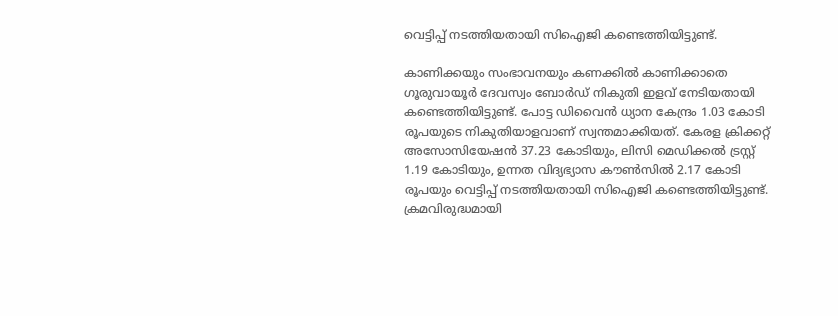വെട്ടിപ്പ് നടത്തിയതായി സിഐജി കണ്ടെത്തിയിട്ടുണ്ട്.

കാണിക്കയും സംഭാവനയും കണക്കില്‍ കാണിക്കാതെ ഗൂരുവായൂര്‍ ദേവസ്വം ബോര്‍ഡ് നികുതി ഇളവ് നേടിയതായി കണ്ടെത്തിയിട്ടുണ്ട്. പോട്ട ഡിവൈന്‍ ധ്യാന കേന്ദ്രം 1.03 കോടി രൂപയുടെ നികുതിയാളവാണ് സ്വന്തമാക്കിയത്. കേരള ക്രിക്കറ്റ് അസോസിയേഷന്‍ 37.23 കോടിയും, ലിസി മെഡിക്കല്‍ ട്രസ്റ്റ് 1.19 കോടിയും, ഉന്നത വിദ്യഭ്യാസ കൗണ്‍സില്‍ 2.17 കോടി രൂപയും വെട്ടിപ്പ് നടത്തിയതായി സിഐജി കണ്ടെത്തിയിട്ടുണ്ട്.
ക്രമവിരുദ്ധമായി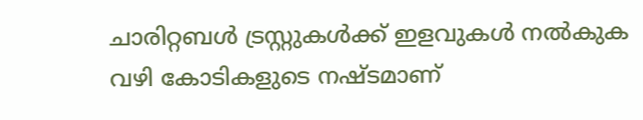ചാരിറ്റബള്‍ ട്രസ്റ്റുകള്‍ക്ക് ഇളവുകള്‍ നല്‍കുക വഴി കോടികളുടെ നഷ്ടമാണ്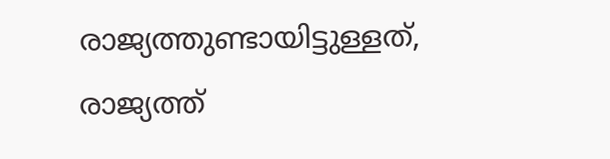രാജ്യത്തുണ്ടായിട്ടുള്ളത്, രാജ്യത്ത്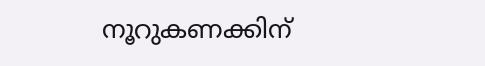നൂറുകണക്കിന്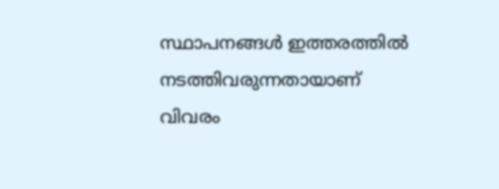സ്ഥാപനങ്ങള്‍ ഇത്തരത്തില്‍ നടത്തിവരുന്നതായാണ് വിവരം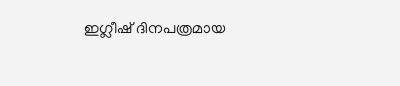ഇഗ്ലീഷ് ദിനപത്രമായ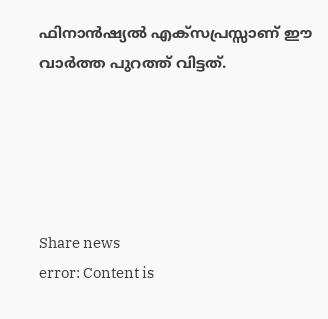ഫിനാന്‍ഷ്യല്‍ എക്‌സപ്രസ്സാണ് ഈ വാര്‍ത്ത പുറത്ത് വിട്ടത്.





Share news
error: Content is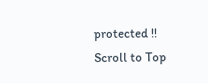protected !!
Scroll to Top